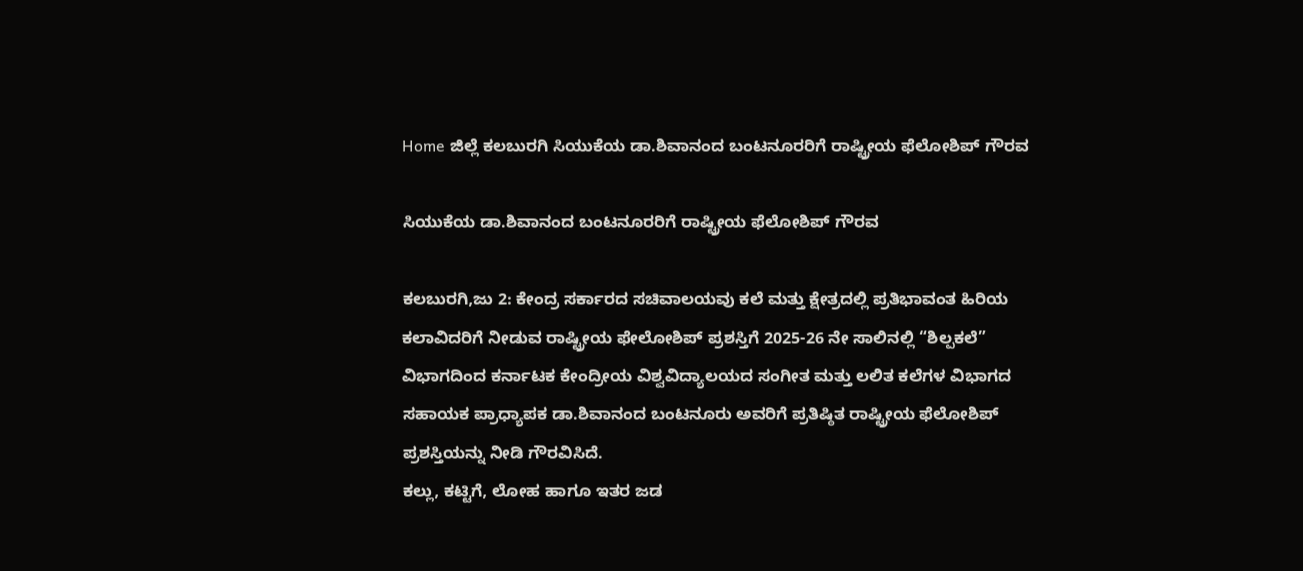Home ಜಿಲ್ಲೆ ಕಲಬುರಗಿ ಸಿಯುಕೆಯ ಡಾ.ಶಿವಾನಂದ ಬಂಟನೂರರಿಗೆ ರಾಷ್ಟ್ರೀಯ ಫೆಲೋಶಿಪ್ ಗೌರವ

ಸಿಯುಕೆಯ ಡಾ.ಶಿವಾನಂದ ಬಂಟನೂರರಿಗೆ ರಾಷ್ಟ್ರೀಯ ಫೆಲೋಶಿಪ್ ಗೌರವ

ಕಲಬುರಗಿ,ಜು 2: ಕೇಂದ್ರ ಸರ್ಕಾರದ ಸಚಿವಾಲಯವು ಕಲೆ ಮತ್ತು ಕ್ಷೇತ್ರದಲ್ಲಿ ಪ್ರತಿಭಾವಂತ ಹಿರಿಯ ಕಲಾವಿದರಿಗೆ ನೀಡುವ ರಾಷ್ಟ್ರೀಯ ಫೇಲೋಶಿಪ್ ಪ್ರಶಸ್ತಿಗೆ 2025-26 ನೇ ಸಾಲಿನಲ್ಲಿ “ಶಿಲ್ಪಕಲೆ” ವಿಭಾಗದಿಂದ ಕರ್ನಾಟಕ ಕೇಂದ್ರೀಯ ವಿಶ್ವವಿದ್ಯಾಲಯದ ಸಂಗೀತ ಮತ್ತು ಲಲಿತ ಕಲೆಗಳ ವಿಭಾಗದ ಸಹಾಯಕ ಪ್ರಾಧ್ಯಾಪಕ ಡಾ.ಶಿವಾನಂದ ಬಂಟನೂರು ಅವರಿಗೆ ಪ್ರತಿಷ್ಠಿತ ರಾಷ್ಟ್ರೀಯ ಫೆಲೋಶಿಪ್ ಪ್ರಶಸ್ತಿಯನ್ನು ನೀಡಿ ಗೌರವಿಸಿದೆ.
ಕಲ್ಲು, ಕಟ್ಟಿಗೆ, ಲೋಹ ಹಾಗೂ ಇತರ ಜಡ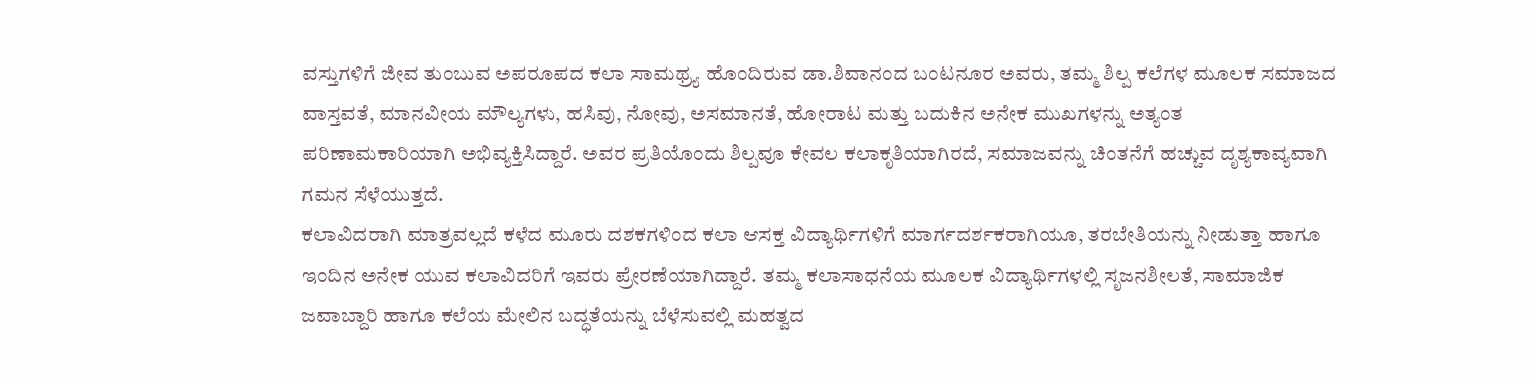ವಸ್ತುಗಳಿಗೆ ಜೀವ ತುಂಬುವ ಅಪರೂಪದ ಕಲಾ ಸಾಮಥ್ರ್ಯ ಹೊಂದಿರುವ ಡಾ.ಶಿವಾನಂದ ಬಂಟನೂರ ಅವರು, ತಮ್ಮ ಶಿಲ್ಪ ಕಲೆಗಳ ಮೂಲಕ ಸಮಾಜದ ವಾಸ್ತವತೆ, ಮಾನವೀಯ ಮೌಲ್ಯಗಳು, ಹಸಿವು, ನೋವು, ಅಸಮಾನತೆ, ಹೋರಾಟ ಮತ್ತು ಬದುಕಿನ ಅನೇಕ ಮುಖಗಳನ್ನು ಅತ್ಯಂತ ಪರಿಣಾಮಕಾರಿಯಾಗಿ ಅಭಿವ್ಯಕ್ತಿಸಿದ್ದಾರೆ. ಅವರ ಪ್ರತಿಯೊಂದು ಶಿಲ್ಪವೂ ಕೇವಲ ಕಲಾಕೃತಿಯಾಗಿರದೆ, ಸಮಾಜವನ್ನು ಚಿಂತನೆಗೆ ಹಚ್ಚುವ ದೃಶ್ಯಕಾವ್ಯವಾಗಿ ಗಮನ ಸೆಳೆಯುತ್ತದೆ.
ಕಲಾವಿದರಾಗಿ ಮಾತ್ರವಲ್ಲದೆ ಕಳೆದ ಮೂರು ದಶಕಗಳಿಂದ ಕಲಾ ಆಸಕ್ತ ವಿದ್ಯಾರ್ಥಿಗಳಿಗೆ ಮಾರ್ಗದರ್ಶಕರಾಗಿಯೂ, ತರಬೇತಿಯನ್ನು ನೀಡುತ್ತಾ ಹಾಗೂ ಇಂದಿನ ಅನೇಕ ಯುವ ಕಲಾವಿದರಿಗೆ ಇವರು ಪ್ರೇರಣೆಯಾಗಿದ್ದಾರೆ. ತಮ್ಮ ಕಲಾಸಾಧನೆಯ ಮೂಲಕ ವಿದ್ಯಾರ್ಥಿಗಳಲ್ಲಿ ಸೃಜನಶೀಲತೆ, ಸಾಮಾಜಿಕ ಜವಾಬ್ದಾರಿ ಹಾಗೂ ಕಲೆಯ ಮೇಲಿನ ಬದ್ಧತೆಯನ್ನು ಬೆಳೆಸುವಲ್ಲಿ ಮಹತ್ವದ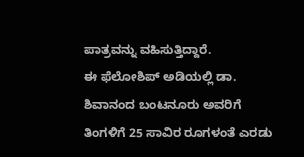ಪಾತ್ರವನ್ನು ವಹಿಸುತ್ತಿದ್ದಾರೆ.
ಈ ಫೆಲೋಶಿಪ್ ಅಡಿಯಲ್ಲಿ ಡಾ. ಶಿವಾನಂದ ಬಂಟನೂರು ಅವರಿಗೆ ತಿಂಗಳಿಗೆ 25 ಸಾವಿರ ರೂಗಳಂತೆ ಎರಡು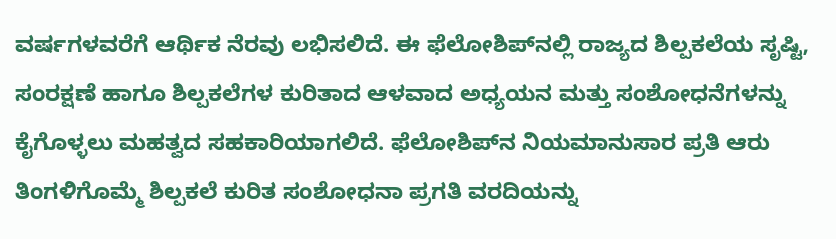ವರ್ಷಗಳವರೆಗೆ ಆರ್ಥಿಕ ನೆರವು ಲಭಿಸಲಿದೆ. ಈ ಫೆಲೋಶಿಪ್‍ನಲ್ಲಿ ರಾಜ್ಯದ ಶಿಲ್ಪಕಲೆಯ ಸೃಷ್ಟಿ, ಸಂರಕ್ಷಣೆ ಹಾಗೂ ಶಿಲ್ಪಕಲೆಗಳ ಕುರಿತಾದ ಆಳವಾದ ಅಧ್ಯಯನ ಮತ್ತು ಸಂಶೋಧನೆಗಳನ್ನು ಕೈಗೊಳ್ಳಲು ಮಹತ್ವದ ಸಹಕಾರಿಯಾಗಲಿದೆ. ಫೆಲೋಶಿಪ್‍ನ ನಿಯಮಾನುಸಾರ ಪ್ರತಿ ಆರು ತಿಂಗಳಿಗೊಮ್ಮೆ ಶಿಲ್ಪಕಲೆ ಕುರಿತ ಸಂಶೋಧನಾ ಪ್ರಗತಿ ವರದಿಯನ್ನು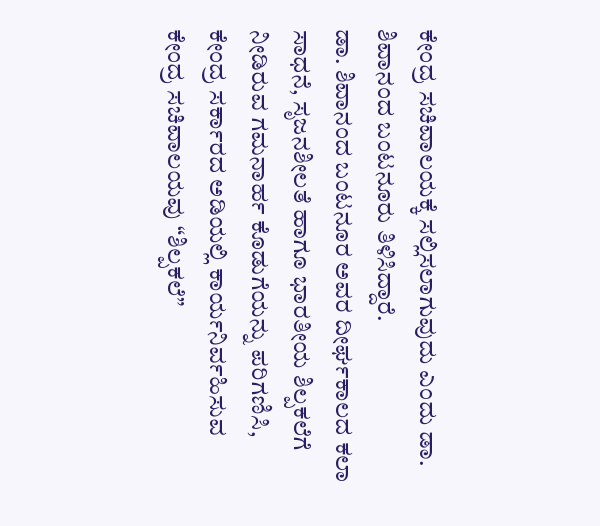ಕೇಂದ್ರ ಸಚಿವಾಲಯಕ್ಕೆ ಸಲ್ಲಿಸಲಾಗುವುದು ಎಂದು ಡಾ. ಶಿವಾನಂದ ಬಂಟನೂರು ತಿಳಿಸಿದ್ದಾರೆ.
ಡಾ. ಶಿವಾನಂದ ಬಂಟನೂರ ಅವರ ದೀರ್ಘಕಾಲದ ಕಲಾ ಸಾಧನೆ, ಸೃಜನಶೀಲತೆ ಹಾಗೂ ಭಾರತೀಯ ಶಿಲ್ಪಕಲೆಗೆ ನೀಡಿರುವ ಗಮನಾರ್ಹ ಕೊಡುಗೆಯನ್ನು ಪರಿಗಣಿಸಿ, ಕೇಂದ್ರ ಸರ್ಕಾರದ ಅಡಿಯಲ್ಲಿ ಕಾರ್ಯನಿರ್ವಹಿಸುವ ಕೇಂದ್ರ ಸಚಿವಾಲಯವು “ಶಿಲ್ಪಕಲೆ”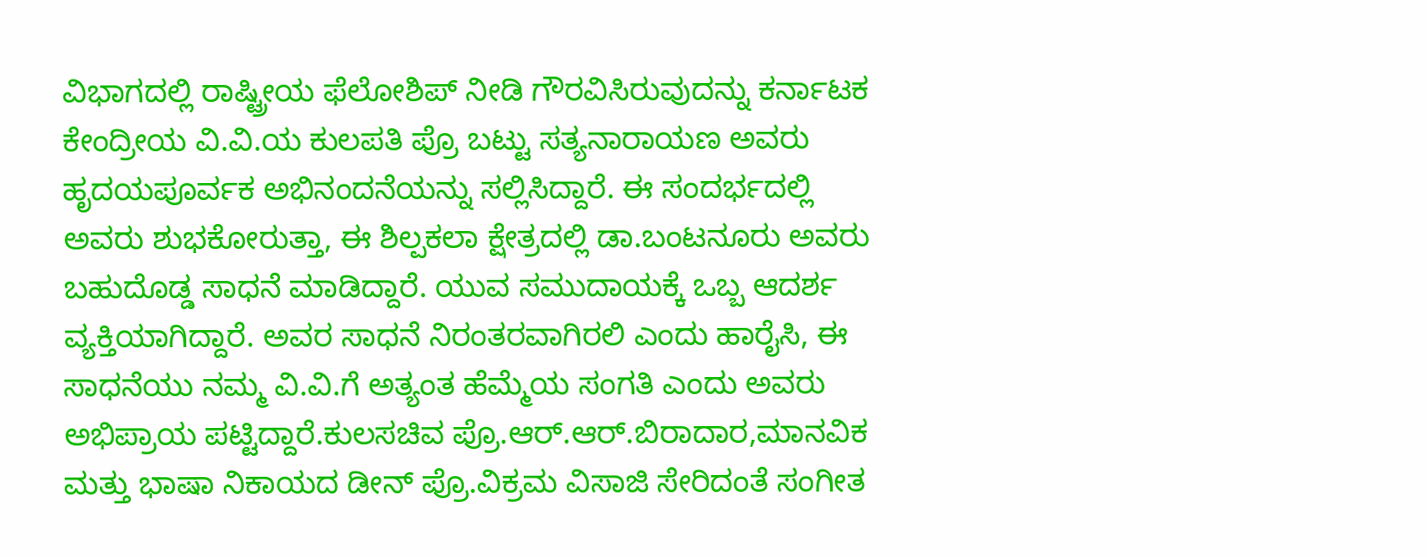ವಿಭಾಗದಲ್ಲಿ ರಾಷ್ಟ್ರೀಯ ಫೆಲೋಶಿಪ್ ನೀಡಿ ಗೌರವಿಸಿರುವುದನ್ನು ಕರ್ನಾಟಕ ಕೇಂದ್ರೀಯ ವಿ.ವಿ.ಯ ಕುಲಪತಿ ಪ್ರೊ ಬಟ್ಟು ಸತ್ಯನಾರಾಯಣ ಅವರು ಹೃದಯಪೂರ್ವಕ ಅಭಿನಂದನೆಯನ್ನು ಸಲ್ಲಿಸಿದ್ದಾರೆ. ಈ ಸಂದರ್ಭದಲ್ಲಿ ಅವರು ಶುಭಕೋರುತ್ತಾ, ಈ ಶಿಲ್ಪಕಲಾ ಕ್ಷೇತ್ರದಲ್ಲಿ ಡಾ.ಬಂಟನೂರು ಅವರು ಬಹುದೊಡ್ಡ ಸಾಧನೆ ಮಾಡಿದ್ದಾರೆ. ಯುವ ಸಮುದಾಯಕ್ಕೆ ಒಬ್ಬ ಆದರ್ಶ ವ್ಯಕ್ತಿಯಾಗಿದ್ದಾರೆ. ಅವರ ಸಾಧನೆ ನಿರಂತರವಾಗಿರಲಿ ಎಂದು ಹಾರೈಸಿ, ಈ ಸಾಧನೆಯು ನಮ್ಮ ವಿ.ವಿ.ಗೆ ಅತ್ಯಂತ ಹೆಮ್ಮೆಯ ಸಂಗತಿ ಎಂದು ಅವರು ಅಭಿಪ್ರಾಯ ಪಟ್ಟಿದ್ದಾರೆ.ಕುಲಸಚಿವ ಪ್ರೊ.ಆರ್.ಆರ್.ಬಿರಾದಾರ,ಮಾನವಿಕ ಮತ್ತು ಭಾಷಾ ನಿಕಾಯದ ಡೀನ್ ಪ್ರೊ.ವಿಕ್ರಮ ವಿಸಾಜಿ ಸೇರಿದಂತೆ ಸಂಗೀತ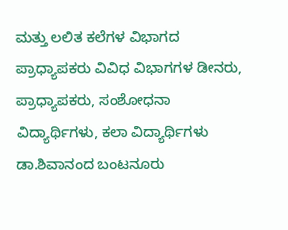ಮತ್ತು ಲಲಿತ ಕಲೆಗಳ ವಿಭಾಗದ ಪ್ರಾಧ್ಯಾಪಕರು ವಿವಿಧ ವಿಭಾಗಗಳ ಡೀನರು, ಪ್ರಾಧ್ಯಾಪಕರು, ಸಂಶೋಧನಾ ವಿದ್ಯಾರ್ಥಿಗಳು, ಕಲಾ ವಿದ್ಯಾರ್ಥಿಗಳು ಡಾ.ಶಿವಾನಂದ ಬಂಟನೂರು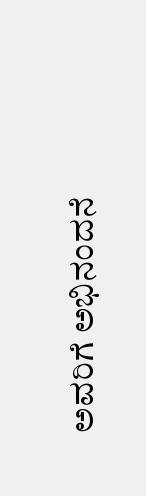ಅವರಿಗೆ ಅಭಿನಂದನೆ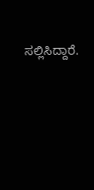ಸಲ್ಲಿಸಿದ್ದಾರೆ.